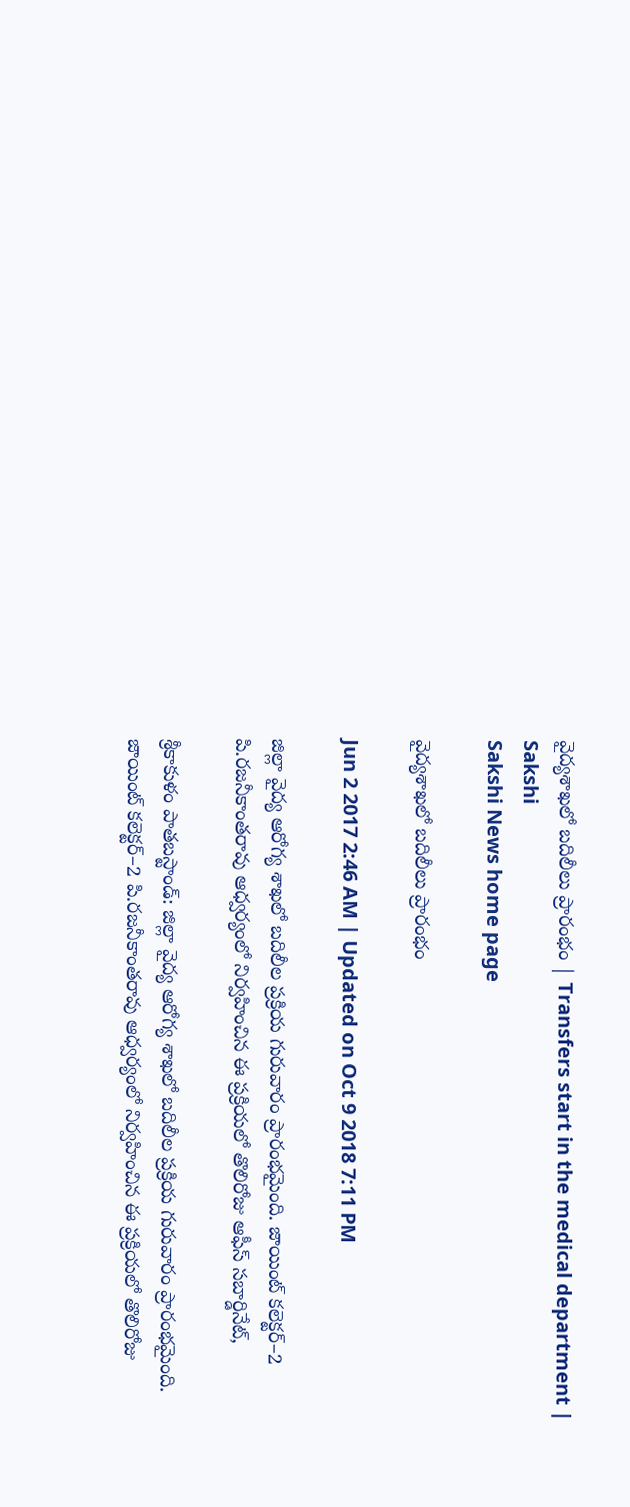వైద్యశాఖలో బదిలీలు ప్రారంభం | Transfers start in the medical department | Sakshi
Sakshi News home page

వైద్యశాఖలో బదిలీలు ప్రారంభం

Jun 2 2017 2:46 AM | Updated on Oct 9 2018 7:11 PM

జిల్లా వైద్య ఆరోగ్య శాఖలో బదిలీల ప్రక్రియ గురువారం ప్రారంభమైంది. జాయింట్‌ కలెక్టర్‌–2 పి.రజనీకాంతరావు ఆధ్వర్యంలో నిర్వహించిన ఈ ప్రక్రియలో తొలిరోజు ఆఫీస్‌ సబార్డినేట్,

శ్రీకాకుళం పాతబస్టాండ్‌: జిల్లా వైద్య ఆరోగ్య శాఖలో బదిలీల ప్రక్రియ గురువారం ప్రారంభమైంది. జాయింట్‌ కలెక్టర్‌–2 పి.రజనీకాంతరావు ఆధ్వర్యంలో నిర్వహించిన ఈ ప్రక్రియలో తొలిరోజు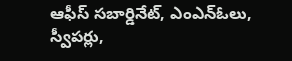ఆఫీస్‌ సబార్డినేట్, ఎంఎన్‌ఓలు, స్వీపర్లు,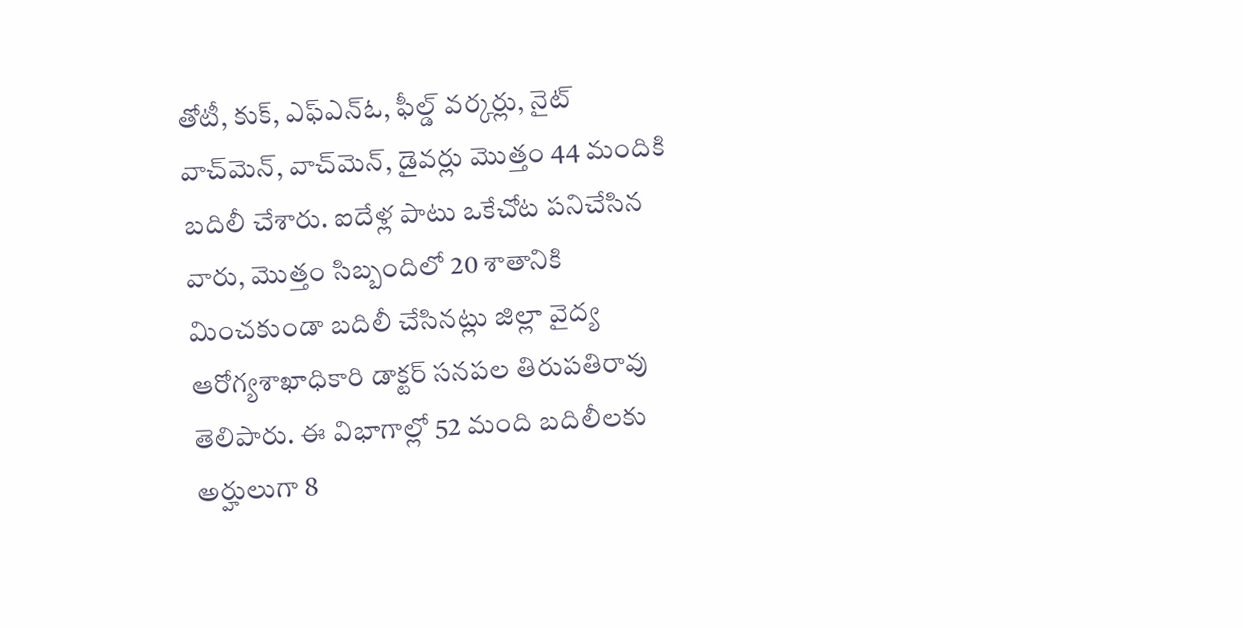తోటీ, కుక్, ఎఫ్‌ఎన్‌ఓ, ఫీల్డ్‌ వర్కర్లు, నైట్‌ వాచ్‌మెన్, వాచ్‌మెన్, డైవర్లు మొత్తం 44 మందికి బదిలీ చేశారు. ఐదేళ్ల పాటు ఒకేచోట పనిచేసిన వారు, మొత్తం సిబ్బందిలో 20 శాతానికి మించకుండా బదిలీ చేసినట్లు జిల్లా వైద్య ఆరోగ్యశాఖాధికారి డాక్టర్‌ సనపల తిరుపతిరావు తెలిపారు. ఈ విభాగాల్లో 52 మంది బదిలీలకు అర్హులుగా 8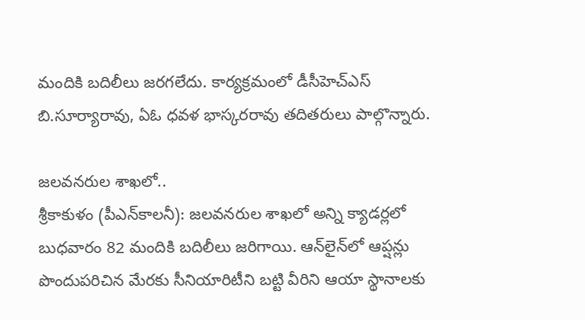మందికి బదిలీలు జరగలేదు. కార్యక్రమంలో డీసీహెచ్‌ఎస్‌ బి.సూర్యారావు, ఏఓ ధవళ భాస్కరరావు తదితరులు పాల్గొన్నారు.

జలవనరుల శాఖలో..
శ్రీకాకుళం (పీఎన్‌కాలనీ): జలవనరుల శాఖలో అన్ని క్యాడర్లలో బుధవారం 82 మందికి బదిలీలు జరిగాయి. ఆన్‌లైన్‌లో ఆప్షన్లు పొందుపరిచిన మేరకు సీనియారిటీని బట్టి వీరిని ఆయా స్థానాలకు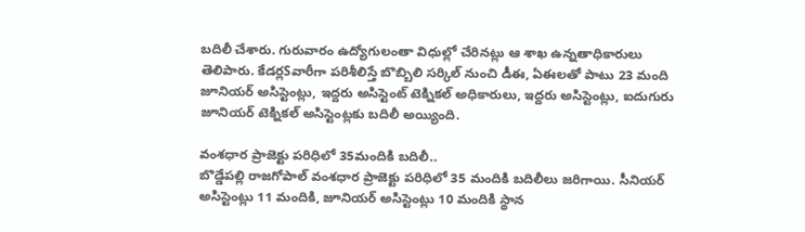బదిలీ చేశారు. గురువారం ఉద్యోగులంతా విధుల్లో చేరినట్లు ఆ శాఖ ఉన్నతాధికారులు తెలిపారు. కేడర్లSవారీగా పరిశీలిస్తే బొబ్బిలి సర్కిల్‌ నుంచి డీఈ, ఏఈలతో పాటు 23 మంది జూనియర్‌ అసిస్టెంట్లు, ఇద్దరు అసిస్టెంట్‌ టెక్నికల్‌ అధికారులు, ఇద్దరు అసిస్టెంట్లు, ఐదుగురు జూనియర్‌ టెక్నికల్‌ అసిస్టెంట్లకు బదిలీ అయ్యింది.

వంశధార ప్రాజెక్టు పరిధిలో 35మందికి బదిలీ..
బొడ్డేపల్లి రాజగోపాల్‌ వంశధార ప్రాజెక్టు పరిధిలో 35 మందికి బదిలీలు జరిగాయి. సీనియర్‌ అసిస్టెంట్లు 11 మందికి, జూనియర్‌ అసిస్టెంట్లు 10 మందికి స్థాన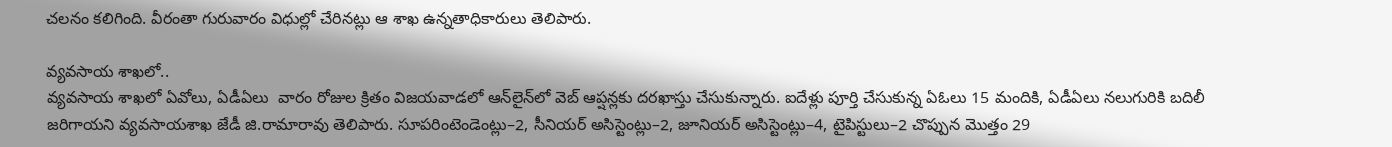చలనం కలిగింది. వీరంతా గురువారం విధుల్లో చేరినట్లు ఆ శాఖ ఉన్నతాధికారులు తెలిపారు.

వ్యవసాయ శాఖలో..
వ్యవసాయ శాఖలో ఏవోలు, ఏడీఏలు  వారం రోజుల క్రితం విజయవాడలో ఆన్‌లైన్‌లో వెబ్‌ ఆప్షన్లకు దరఖాస్తు చేసుకున్నారు. ఐదేళ్లు పూర్తి చేసుకున్న ఏఓలు 15 మందికి, ఏడీఏలు నలుగురికి బదిలీ జరిగాయని వ్యవసాయశాఖ జేడీ జి.రామారావు తెలిపారు. సూపరింటెండెంట్లు–2, సీనియర్‌ అసిస్టెంట్లు–2, జూనియర్‌ అసిస్టెంట్లు–4, టైపిస్టులు–2 చొప్పున మొత్తం 29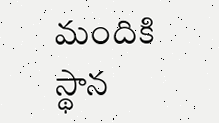మందికి స్థాన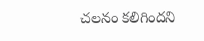చలనం కలిగిందని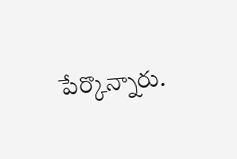పేర్కొన్నారు.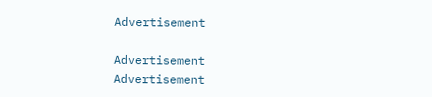Advertisement

Advertisement
Advertisement